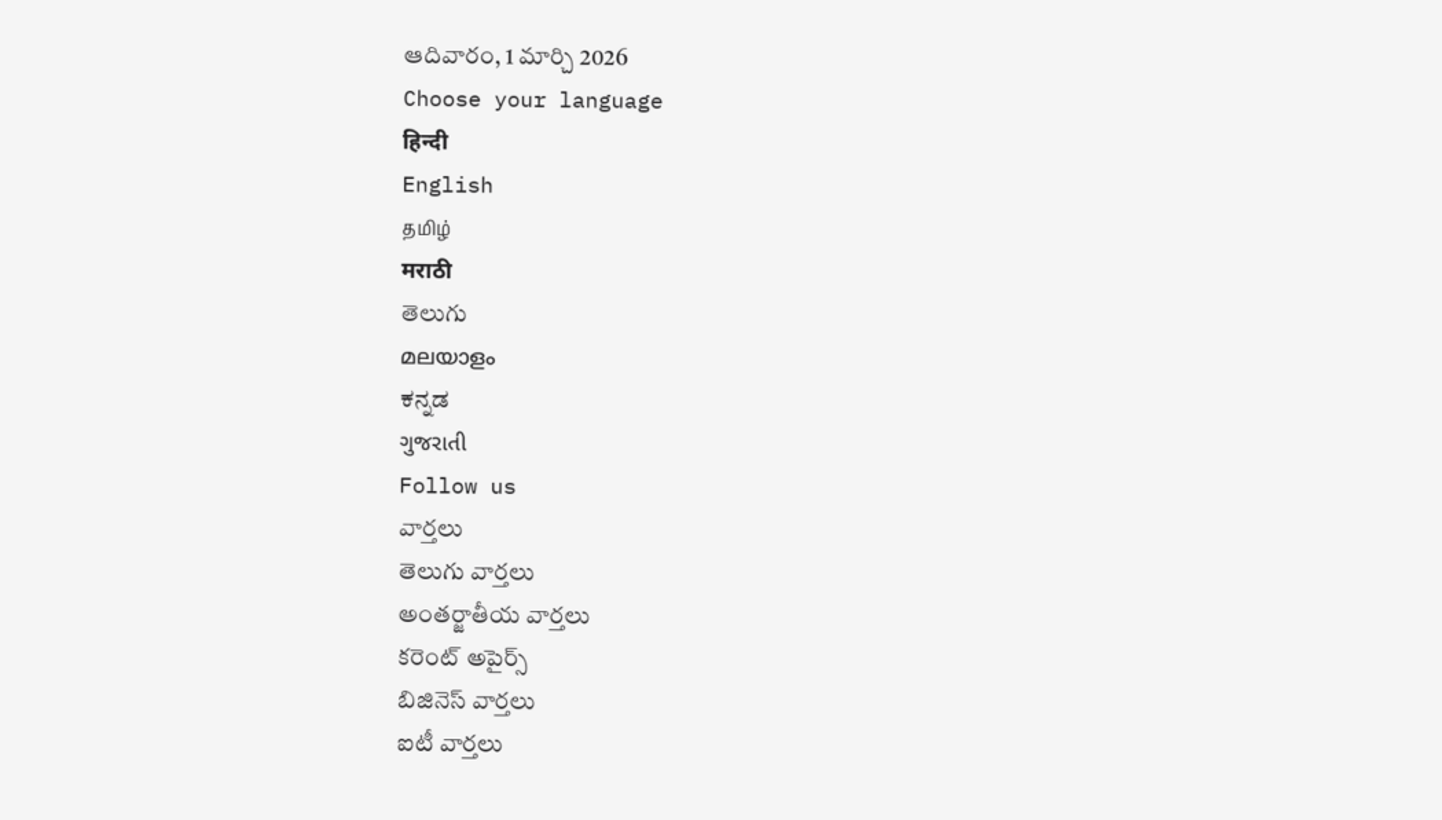ఆదివారం, 1 మార్చి 2026
Choose your language
हिन्दी
English
தமிழ்
मराठी
తెలుగు
മലയാളം
ಕನ್ನಡ
ગુજરાતી
Follow us
వార్తలు
తెలుగు వార్తలు
అంతర్జాతీయ వార్తలు
కరెంట్ అపైర్స్
బిజినెస్ వార్తలు
ఐటీ వార్తలు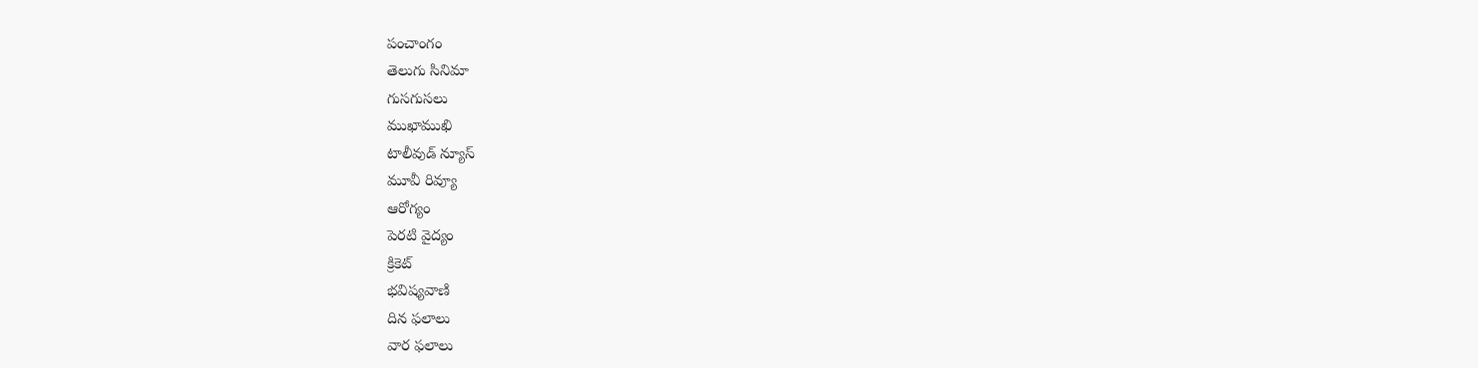పంచాంగం
తెలుగు సినిమా
గుసగుసలు
ముఖాముఖి
టాలీవుడ్ న్యూస్
మూవీ రివ్యూ
ఆరోగ్యం
పెరటి వైద్యం
క్రికెట్
భవిష్యవాణి
దిన ఫలాలు
వార ఫలాలు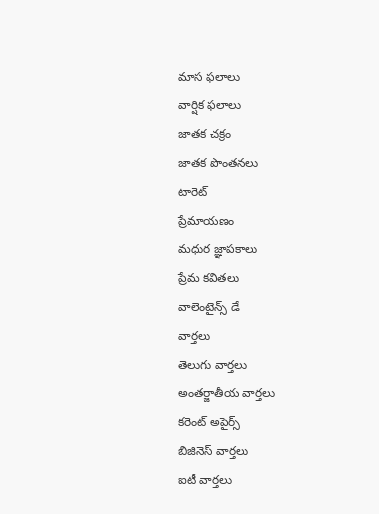మాస ఫలాలు
వార్షిక ఫలాలు
జాతక చక్రం
జాతక పొంతనలు
టారెట్
ప్రేమాయణం
మధుర జ్ఞాపకాలు
ప్రేమ కవితలు
వాలెంటైన్స్ డే
వార్తలు
తెలుగు వార్తలు
అంతర్జాతీయ వార్తలు
కరెంట్ అపైర్స్
బిజినెస్ వార్తలు
ఐటీ వార్తలు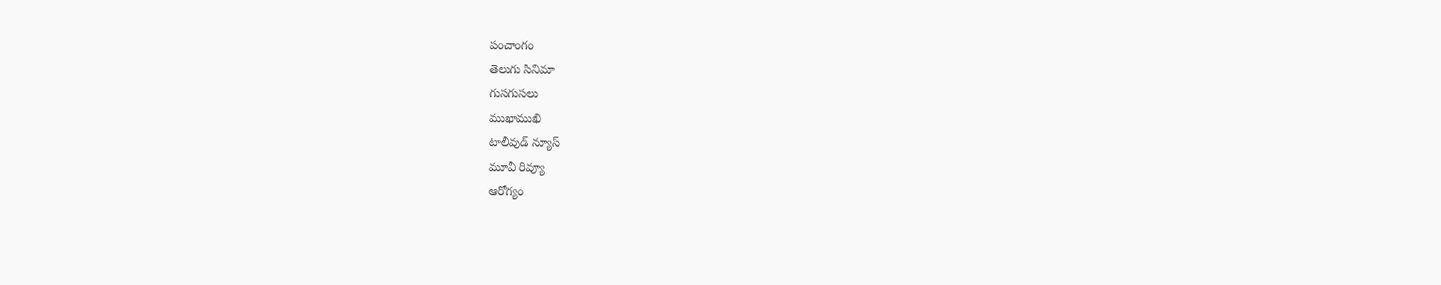పంచాంగం
తెలుగు సినిమా
గుసగుసలు
ముఖాముఖి
టాలీవుడ్ న్యూస్
మూవీ రివ్యూ
ఆరోగ్యం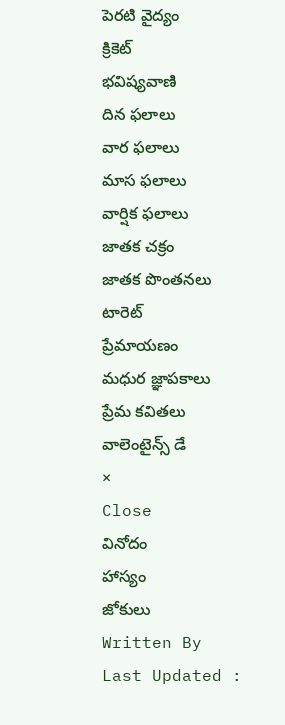పెరటి వైద్యం
క్రికెట్
భవిష్యవాణి
దిన ఫలాలు
వార ఫలాలు
మాస ఫలాలు
వార్షిక ఫలాలు
జాతక చక్రం
జాతక పొంతనలు
టారెట్
ప్రేమాయణం
మధుర జ్ఞాపకాలు
ప్రేమ కవితలు
వాలెంటైన్స్ డే
×
Close
వినోదం
హాస్యం
జోకులు
Written By
Last Updated :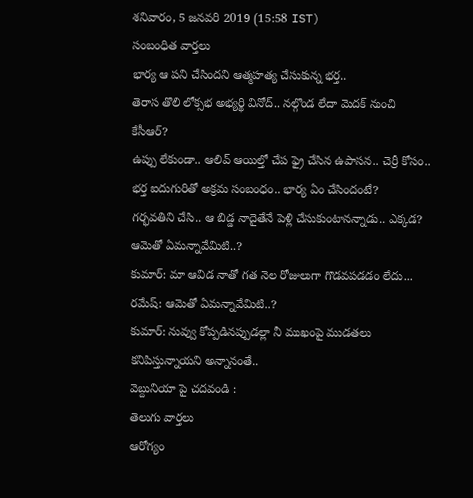శనివారం, 5 జనవరి 2019 (15:58 IST)
సంబంధిత వార్తలు
భార్య ఆ పని చేసిందని ఆత్మహత్య చేసుకున్న భర్త..
తెరాస తొలి లోక్సభ అభ్యర్థి వినోద్.. నల్గొండ లేదా మెదక్ నుంచి కేసీఆర్?
ఉప్పు లేకుండా.. ఆలివ్ ఆయిల్తో చేప ఫ్రై చేసిన ఉపాసన.. చెర్రీ కోసం..
భర్త ఐదుగురితో అక్రమ సంబంధం.. భార్య ఏం చేసిందంటే?
గర్భవతిని చేసి.. ఆ బిడ్డ నాదైతేనే పెళ్లి చేసుకుంటానన్నాడు.. ఎక్కడ?
ఆమెతో ఏమన్నావేమిటి..?
కుమార్: మా ఆవిడ నాతో గత నెల రోజులుగా గొడవపడడం లేదు...
రమేష్: ఆమెతో ఏమన్నావేమిటి..?
కుమార్: నువ్వు కోప్పడినప్పుడల్లా నీ ముఖంపై ముడతలు కనిపిస్తున్నాయని అన్నానంతే..
వెబ్దునియా పై చదవండి :
తెలుగు వార్తలు
ఆరోగ్యం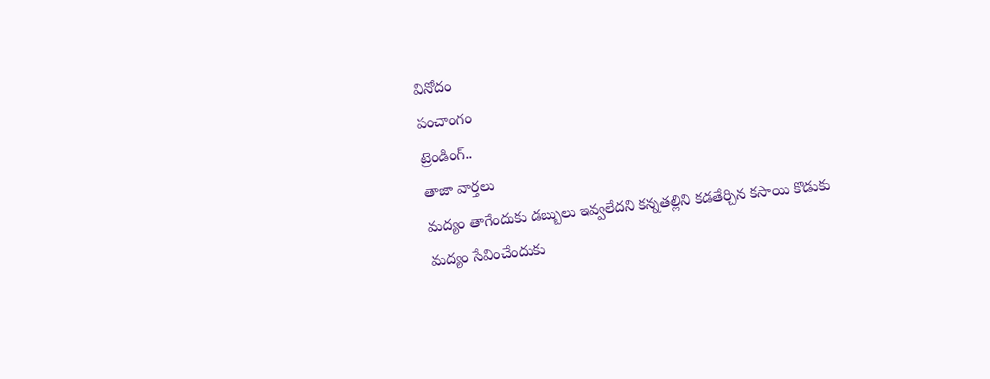వినోదం
పంచాంగం
ట్రెండింగ్..
తాజా వార్తలు
మద్యం తాగేందుకు డబ్బులు ఇవ్వలేదని కన్నతల్లిని కడతేర్చిన కసాయి కొడుకు
మద్యం సేవించేందుకు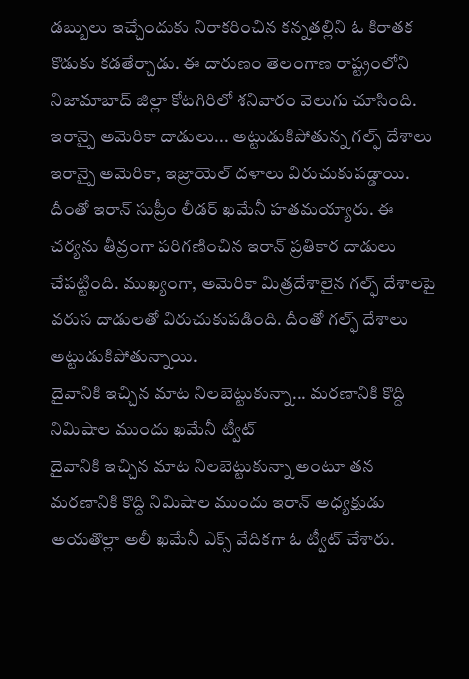డబ్బులు ఇచ్చేందుకు నిరాకరించిన కన్నతల్లిని ఓ కిరాతక కొడుకు కడతేర్చాడు. ఈ దారుణం తెలంగాణ రాష్ట్రంలోని నిజామాబాద్ జిల్లా కోటగిరిలో శనివారం వెలుగు చూసింది.
ఇరాన్పై అమెరికా దాడులు... అట్టుడుకిపోతున్న గల్ఫ్ దేశాలు
ఇరాన్పై అమెరికా, ఇజ్రాయెల్ దళాలు విరుచుకుపడ్డాయి. దీంతో ఇరాన్ సుప్రీం లీడర్ ఖమేనీ హతమయ్యారు. ఈ చర్యను తీవ్రంగా పరిగణించిన ఇరాన్ ప్రతికార దాడులు చేపట్టింది. ముఖ్యంగా, అమెరికా మిత్రదేశాలైన గల్ఫ్ దేశాలపై వరుస దాడులతో విరుచుకుపడింది. దీంతో గల్ఫ్ దేశాలు అట్టుడుకిపోతున్నాయి.
దైవానికి ఇచ్చిన మాట నిలబెట్టుకున్నా... మరణానికి కొద్ది నిమిషాల ముందు ఖమేనీ ట్వీట్
దైవానికి ఇచ్చిన మాట నిలబెట్టుకున్నా అంటూ తన మరణానికి కొద్ది నిమిషాల ముందు ఇరాన్ అధ్యక్షుడు అయతొల్లా అలీ ఖమేనీ ఎక్స్ వేదికగా ఓ ట్వీట్ చేశారు.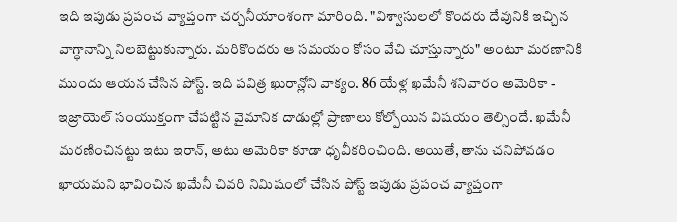ఇది ఇపుడు ప్రపంచ వ్యాప్తంగా చర్చనీయాంశంగా మారింది. "విశ్వాసులలో కొందరు దేవునికి ఇచ్చిన వాగ్ధానాన్ని నిలబెట్టుకున్నారు. మరికొందరు ఆ సమయం కోసం వేచి చూస్తున్నారు" అంటూ మరణానికి ముందు ఆయన చేసిన పోస్ట్. ఇది పవిత్ర ఖురాన్లోని వాక్యం. 86 యేళ్ల ఖమేనీ శనివారం అమెరికా - ఇజ్రాయెల్ సంయుక్తంగా చేపట్టిన వైమానిక దాడుల్లో ప్రాణాలు కోల్పోయిన విషయం తెల్సిందే. ఖమేనీ మరణించినట్టు ఇటు ఇరాన్, అటు అమెరికా కూడా ధృవీకరించింది. అయితే, తాను చనిపోవడం ఖాయమని భావించిన ఖమేనీ చివరి నిమిషంలో చేసిన పోస్ట్ ఇపుడు ప్రపంచ వ్యాప్తంగా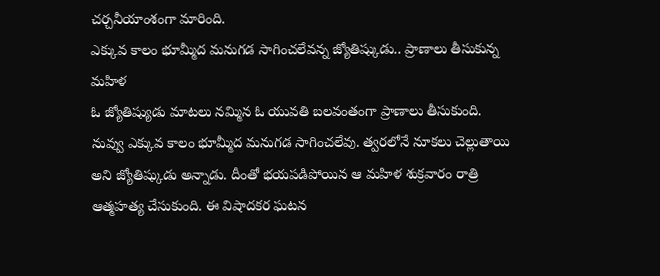చర్చనీయాంశంగా మారింది.
ఎక్కువ కాలం భూమ్మీద మనుగడ సాగించలేవన్న జ్యోతిష్కుడు.. ప్రాణాలు తీసుకున్న మహిళ
ఓ జ్యోతిష్యుడు మాటలు నమ్మిన ఓ యువతి బలవంతంగా ప్రాణాలు తీసుకుంది. నువ్వు ఎక్కువ కాలం భూమ్మీద మనుగడ సాగించలేవు. త్వరలోనే నూకలు చెల్లుతాయి అని జ్యోతిష్కుడు అన్నాడు. దీంతో భయపడిపోయిన ఆ మహిళ శుక్రవారం రాత్రి ఆత్మహత్య చేసుకుంది. ఈ విషాదకర ఘటన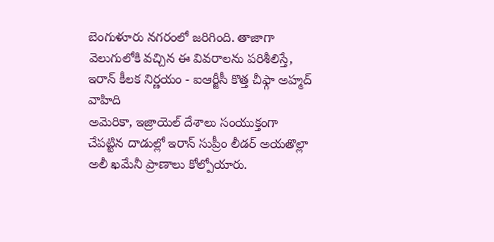బెంగుళూరు నగరంలో జరిగింది. తాజాగా వెలుగులోకి వచ్చిన ఈ వివరాలను పరిశీలిస్తే,
ఇరాన్ కీలక నిర్ణయం - ఐఆర్జీసీ కొత్త చీఫ్గా అహ్మద్ వాహిది
అమెరికా, ఇజ్రాయెల్ దేశాలు సంయుక్తంగా చేపట్టిన దాడుల్లో ఇరాన్ సుప్రీం లీడర్ అయతొల్లా అలీ ఖమేనీ ప్రాణాలు కోల్పోయారు.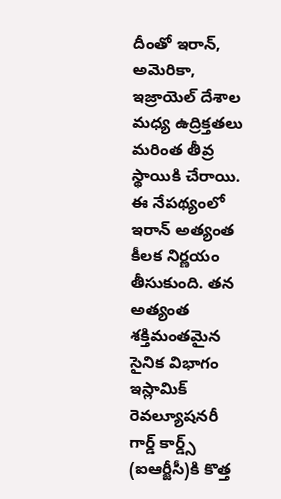దీంతో ఇరాన్, అమెరికా, ఇజ్రాయెల్ దేశాల మధ్య ఉద్రిక్తతలు మరింత తీవ్ర స్థాయికి చేరాయి. ఈ నేపథ్యంలో ఇరాన్ అత్యంత కీలక నిర్ణయం తీసుకుంది. తన అత్యంత శక్తిమంతమైన సైనిక విభాగం ఇస్లామిక్ రెవల్యూషనరీ గార్డ్ కార్డ్స్ (ఐఆర్జీసీ)కి కొత్త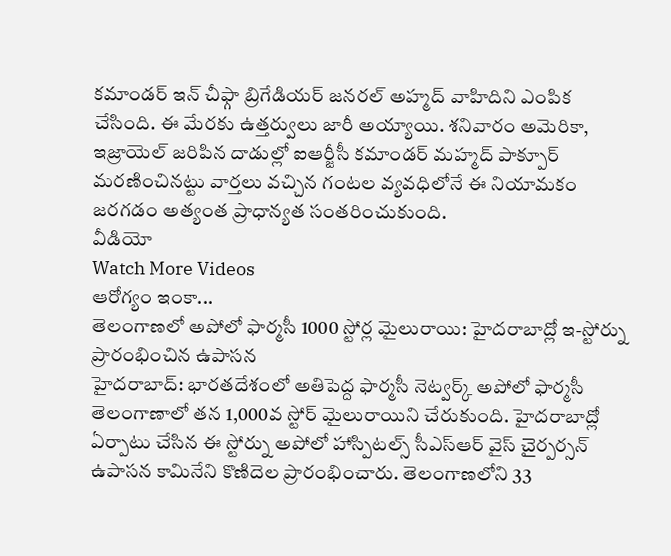కమాండర్ ఇన్ చీఫ్గా బ్రిగేడియర్ జనరల్ అహ్మద్ వాహిదిని ఎంపిక చేసింది. ఈ మేరకు ఉత్తర్వులు జారీ అయ్యాయి. శనివారం అమెరికా, ఇజ్రాయెల్ జరిపిన దాడుల్లో ఐఆర్జీసీ కమాండర్ మహ్మద్ పాక్పూర్ మరణించినట్టు వార్తలు వచ్చిన గంటల వ్యవధిలోనే ఈ నియామకం జరగడం అత్యంత ప్రాధాన్యత సంతరించుకుంది.
వీడియో
Watch More Videos
ఆరోగ్యం ఇంకా...
తెలంగాణలో అపోలో ఫార్మసీ 1000 స్టోర్ల మైలురాయి: హైదరాబాద్లో ఇ-స్టోర్ను ప్రారంభించిన ఉపాసన
హైదరాబాద్: భారతదేశంలో అతిపెద్ద ఫార్మసీ నెట్వర్క్ అపోలో ఫార్మసీ తెలంగాణాలో తన 1,000వ స్టోర్ మైలురాయిని చేరుకుంది. హైదరాబాద్లో ఏర్పాటు చేసిన ఈ స్టోర్ను అపోలో హాస్పిటల్స్ సీఎస్ఆర్ వైస్ చైర్పర్సన్ ఉపాసన కామినేని కొణిదెల ప్రారంభించారు. తెలంగాణలోని 33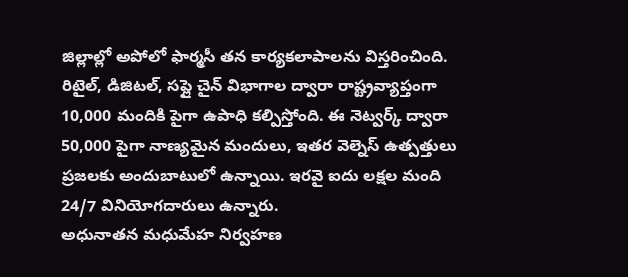జిల్లాల్లో అపోలో ఫార్మసీ తన కార్యకలాపాలను విస్తరించింది. రిటైల్, డిజిటల్, సప్లై చైన్ విభాగాల ద్వారా రాష్ట్రవ్యాప్తంగా 10,000 మందికి పైగా ఉపాధి కల్పిస్తోంది. ఈ నెట్వర్క్ ద్వారా 50,000 పైగా నాణ్యమైన మందులు, ఇతర వెల్నెస్ ఉత్పత్తులు ప్రజలకు అందుబాటులో ఉన్నాయి. ఇరవై ఐదు లక్షల మంది 24/7 వినియోగదారులు ఉన్నారు.
అధునాతన మధుమేహ నిర్వహణ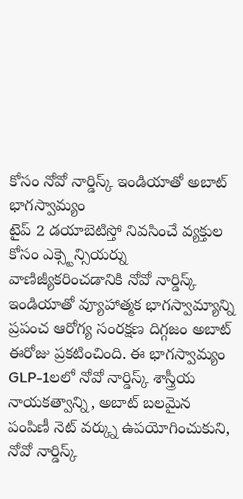కోసం నోవో నార్డిస్క్ ఇండియాతో అబాట్ భాగస్వామ్యం
టైప్ 2 డయాబెటిస్తో నివసించే వ్యక్తుల కోసం ఎక్స్టెన్సియర్ను వాణిజ్యీకరించడానికి నోవో నార్డిస్క్ ఇండియాతో వ్యూహాత్మక భాగస్వామ్యాన్ని ప్రపంచ ఆరోగ్య సంరక్షణ దిగ్గజం అబాట్ ఈరోజు ప్రకటించింది. ఈ భాగస్వామ్యం GLP-1లలో నోవో నార్డిస్క్ శాస్త్రీయ నాయకత్వాన్ని, అబాట్ బలమైన పంపిణీ నెట్ వర్క్ను ఉపయోగించుకుని, నోవో నార్డిస్క్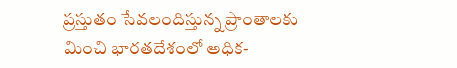ప్రస్తుతం సేవలందిస్తున్న ప్రాంతాలకు మించి భారతదేశంలో అధిక-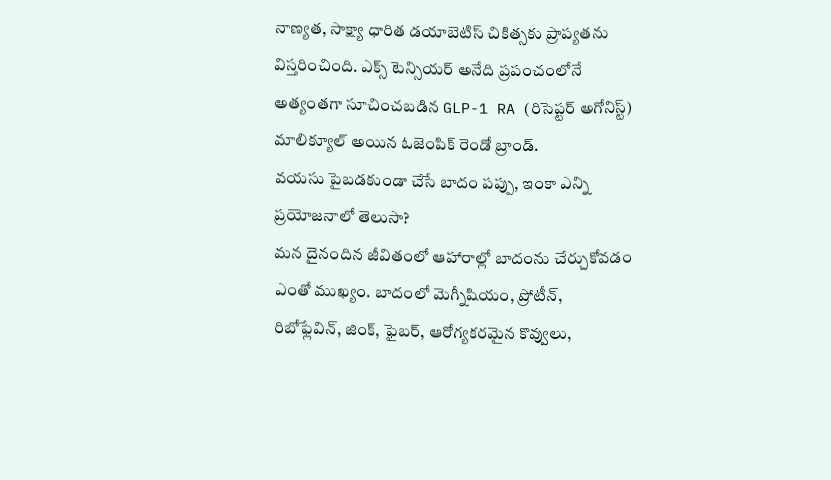నాణ్యత, సాక్ష్యా ధారిత డయాబెటిస్ చికిత్సకు ప్రాప్యతను విస్తరించింది. ఎక్స్ టెన్సియర్ అనేది ప్రపంచంలోనే అత్యంతగా సూచించబడిన GLP-1 RA (రిసెప్టర్ అగోనిస్ట్) మాలిక్యూల్ అయిన ఓజెంపిక్ రెండో బ్రాండ్.
వయసు పైబడకుండా చేసే బాదం పప్పు, ఇంకా ఎన్ని ప్రయోజనాలో తెలుసా?
మన దైనందిన జీవితంలో ఆహారాల్లో బాదంను చేర్చుకోవడం ఎంతో ముఖ్యం. బాదంలో మెగ్నీషియం, ప్రోటీన్, రిబోఫ్లేవిన్, జింక్, ఫైబర్, ఆరోగ్యకరమైన కొవ్వులు,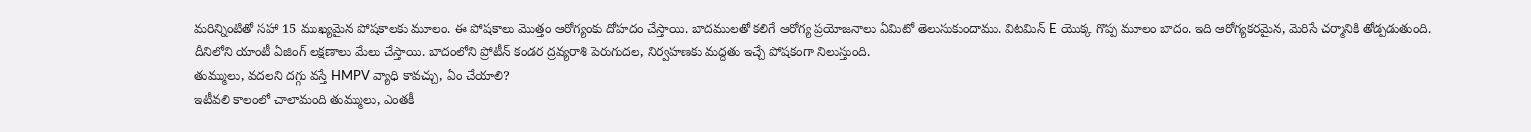మరిన్నింటితో సహా 15 ముఖ్యమైన పోషకాలకు మూలం. ఈ పోషకాలు మొత్తం ఆరోగ్యంకు దోహదం చేస్తాయి. బాదములతో కలిగే ఆరోగ్య ప్రయోజనాలు ఏమిటో తెలుసుకుందాము. విటమిన్ E యొక్క గొప్ప మూలం బాదం. ఇది ఆరోగ్యకరమైన, మెరిసే చర్మానికి తోడ్పడుతుంది. దీనిలోని యాంటీ ఏజింగ్ లక్షణాలు మేలు చేస్తాయి. బాదంలోని ప్రోటీన్ కండర ద్రవ్యరాశి పెరుగుదల, నిర్వహణకు మద్దతు ఇచ్చే పోషకంగా నిలుస్తుంది.
తుమ్ములు, వదలని దగ్గు వస్తే HMPV వ్యాధి కావచ్చు, ఏం చేయాలి?
ఇటీవలి కాలంలో చాలామంది తుమ్ములు, ఎంతకీ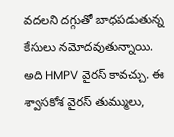వదలని దగ్గుతో బాధపడుతున్న కేసులు నమోదవుతున్నాయి. అది HMPV వైరస్ కావచ్చు. ఈ శ్వాసకోశ వైరస్ తుమ్ములు,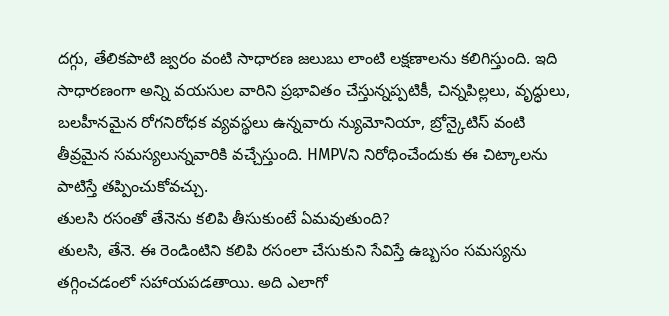దగ్గు, తేలికపాటి జ్వరం వంటి సాధారణ జలుబు లాంటి లక్షణాలను కలిగిస్తుంది. ఇది సాధారణంగా అన్ని వయసుల వారిని ప్రభావితం చేస్తున్నప్పటికీ, చిన్నపిల్లలు, వృద్ధులు, బలహీనమైన రోగనిరోధక వ్యవస్థలు ఉన్నవారు న్యుమోనియా, బ్రోన్కైటిస్ వంటి తీవ్రమైన సమస్యలున్నవారికి వచ్చేస్తుంది. HMPVని నిరోధించేందుకు ఈ చిట్కాలను పాటిస్తే తప్పించుకోవచ్చు.
తులసి రసంతో తేనెను కలిపి తీసుకుంటే ఏమవుతుంది?
తులసి, తేనె. ఈ రెండింటిని కలిపి రసంలా చేసుకుని సేవిస్తే ఉబ్బసం సమస్యను తగ్గించడంలో సహాయపడతాయి. అది ఎలాగో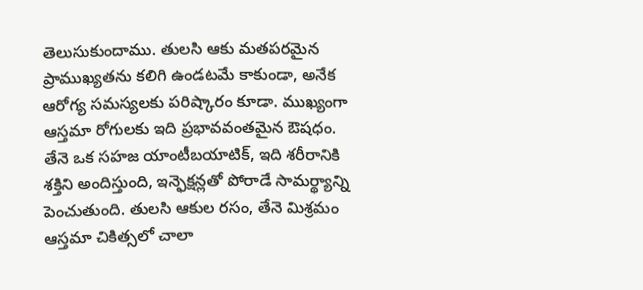తెలుసుకుందాము. తులసి ఆకు మతపరమైన ప్రాముఖ్యతను కలిగి ఉండటమే కాకుండా, అనేక ఆరోగ్య సమస్యలకు పరిష్కారం కూడా. ముఖ్యంగా ఆస్తమా రోగులకు ఇది ప్రభావవంతమైన ఔషధం. తేనె ఒక సహజ యాంటీబయాటిక్, ఇది శరీరానికి శక్తిని అందిస్తుంది, ఇన్ఫెక్షన్లతో పోరాడే సామర్థ్యాన్ని పెంచుతుంది. తులసి ఆకుల రసం, తేనె మిశ్రమం ఆస్తమా చికిత్సలో చాలా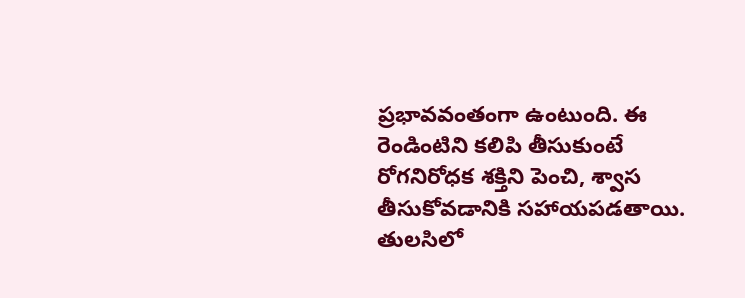ప్రభావవంతంగా ఉంటుంది. ఈ రెండింటిని కలిపి తీసుకుంటే రోగనిరోధక శక్తిని పెంచి, శ్వాస తీసుకోవడానికి సహాయపడతాయి. తులసిలో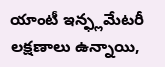యాంటీ ఇన్ఫ్లమేటరీ లక్షణాలు ఉన్నాయి,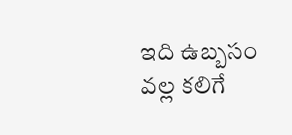ఇది ఉబ్బసం వల్ల కలిగే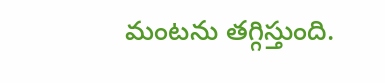మంటను తగ్గిస్తుంది.